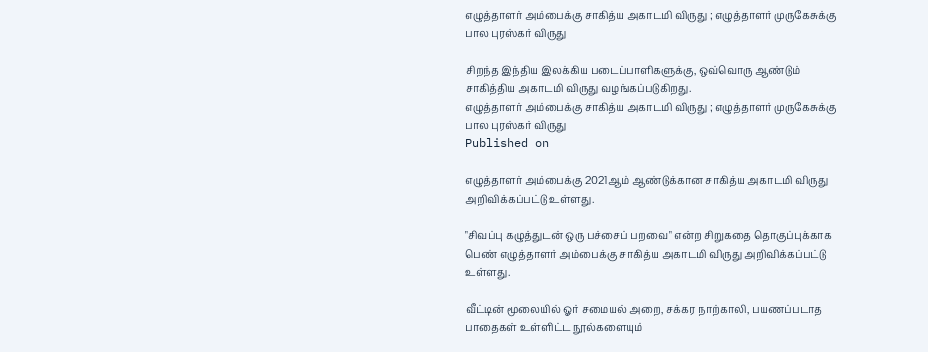எழுத்தாளர் அம்பைக்கு சாகித்ய அகாடமி விருது ; எழுத்தாளர் முருகேசுக்கு பால புரஸ்கர் விருது

சிறந்த இந்திய இலக்கிய படைப்பாளிகளுக்கு, ஒவ்வொரு ஆண்டும் சாகித்திய அகாடமி விருது வழங்கப்படுகிறது.
எழுத்தாளர் அம்பைக்கு சாகித்ய அகாடமி விருது ; எழுத்தாளர் முருகேசுக்கு பால புரஸ்கர் விருது
Published on

எழுத்தாளர் அம்பைக்கு 2021ஆம் ஆண்டுக்கான சாகித்ய அகாடமி விருது அறிவிக்கப்பட்டு உள்ளது.

"சிவப்பு கழுத்துடன் ஒரு பச்சைப் பறவை" என்ற சிறுகதை தொகுப்புக்காக பெண் எழுத்தாளர் அம்பைக்கு சாகித்ய அகாடமி விருது அறிவிக்கப்பட்டு உள்ளது.

வீட்டின் மூலையில் ஓர் சமையல் அறை, சக்கர நாற்காலி, பயணப்படாத பாதைகள் உள்ளிட்ட நூல்களையும்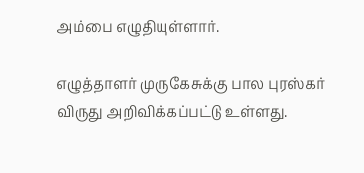அம்பை எழுதியுள்ளார்.

எழுத்தாளர் முருகேசுக்கு பால புரஸ்கர் விருது அறிவிக்கப்பட்டு உள்ளது.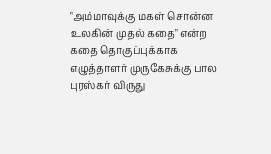"அம்மாவுக்கு மகள் சொன்ன உலகின் முதல் கதை" என்ற கதை தொகுப்புக்காக எழுத்தாளர் முருகேசுக்கு பால புரஸ்கர் விருது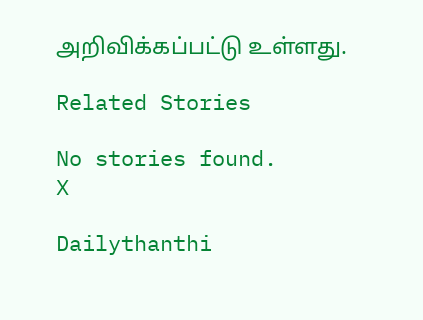அறிவிக்கப்பட்டு உள்ளது.

Related Stories

No stories found.
X

Dailythanthi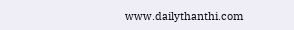www.dailythanthi.com